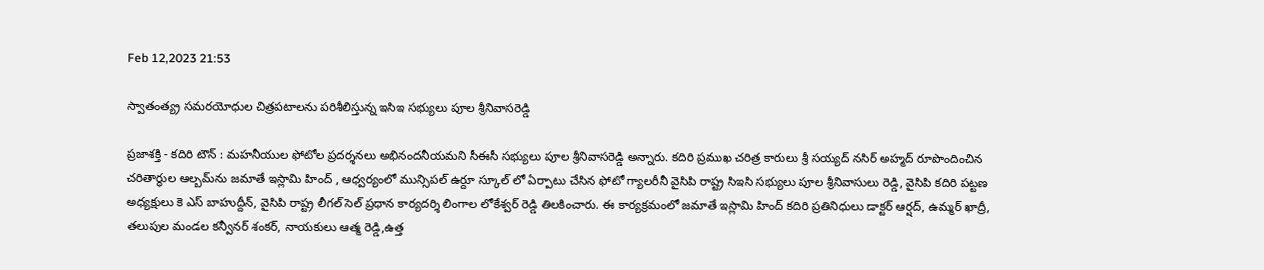Feb 12,2023 21:53

స్వాతంత్య్ర సమరయోధుల చిత్రపటాలను పరిశీలిస్తున్న ఇసిఇ సభ్యులు పూల శ్రీనివాసరెడ్డి

ప్రజాశక్తి - కదిరి టౌన్‌ : మహనీయుల ఫోటోల ప్రదర్శనలు అభినందనీయమని సీఈసీ సభ్యులు పూల శ్రీనివాసరెడ్డి అన్నారు. కదిరి ప్రముఖ చరిత్ర కారులు శ్రీ సయ్యద్‌ నసిర్‌ అహ్మద్‌ రూపొందించిన చరితార్థుల ఆల్బమ్‌ను జమాతే ఇస్లామి హింద్‌ , ఆధ్వర్యంలో మున్సిపల్‌ ఉర్దూ స్కూల్‌ లో ఏర్పాటు చేసిన ఫోటో గ్యాలరీనీ వైసిపి రాష్ట్ర సిఇసి సభ్యులు పూల శ్రీనివాసులు రెడ్డి, వైసిపి కదిరి పట్టణ అధ్యక్షులు కె ఎస్‌ బాహుద్దీన్‌, వైసిపి రాష్ట్ర లీగల్‌ సెల్‌ ప్రధాన కార్యదర్శి లింగాల లోకేశ్వర్‌ రెడ్డి తిలకించారు. ఈ కార్యక్రమంలో జమాతే ఇస్లామి హింద్‌ కదిరి ప్రతినిధులు డాక్టర్‌ ఆర్షద్‌, ఉమ్మర్‌ ఖాద్రీ, తలుపుల మండల కన్వీనర్‌ శంకర్‌, నాయకులు ఆత్మ రెడ్డి,ఉత్త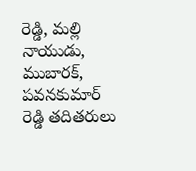రెడ్డి, మల్లి నాయుడు, ముబారక్‌, పవనకుమార్‌ రెడ్డి తదితరులు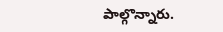పాల్గొన్నారు.